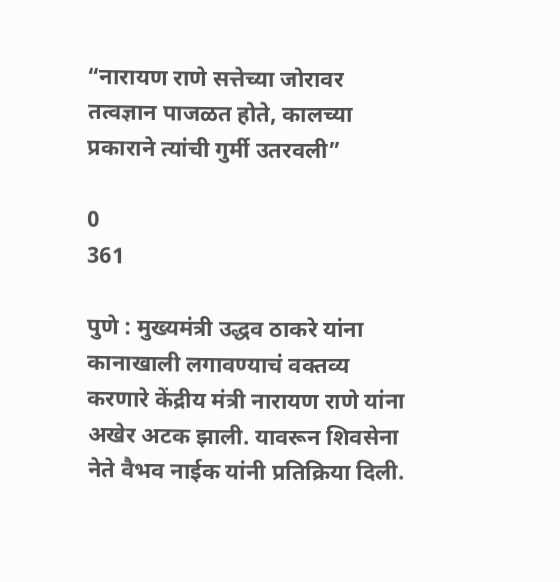“नारायण राणे सत्तेच्या जोरावर तत्वज्ञान पाजळत होते, कालच्या प्रकाराने त्यांची गुर्मी उतरवली”

0
361

पुणे : मुख्यमंत्री उद्धव ठाकरे यांना कानाखाली लगावण्याचं वक्तव्य करणारे केंद्रीय मंत्री नारायण राणे यांना अखेर अटक झाली. यावरून शिवसेना नेते वैभव नाईक यांनी प्रतिक्रिया दिली.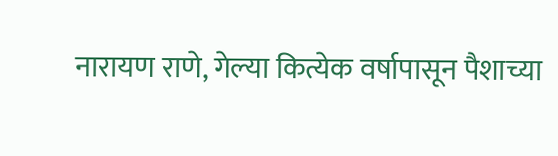नारायण राणे, गेल्या कित्येक वर्षापासून पैशाच्या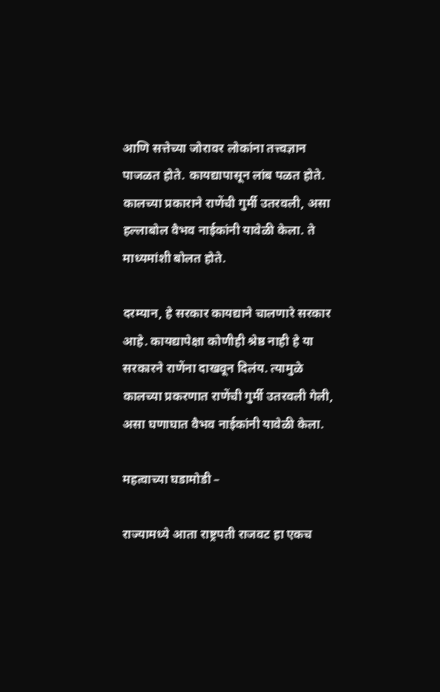आणि सत्तेच्या जोरावर लोकांना तत्त्वज्ञान पाजळत होते. कायद्यापासून लांब पळत होते. कालच्या प्रकाराने राणेंची गुर्मी उतरवली, असा हल्लाबोल वैभव नाईकांनी यावेळी केला. ते माध्यमांशी बोलत होते.

दरम्यान, हे सरकार कायद्याने चालणारे सरकार आहे. कायद्यापेक्षा कोणीही श्रेष्ठ नाही हे या सरकारने राणेंना दाखवून दिलंय. त्यामुळे कालच्या प्रकरणात राणेंची गुर्मी उतरवली गेली, असा घणाघात वैभव नाईकांनी यावेळी केला.

महत्वाच्या घडामोडी –

राज्यामध्ये आता राष्ट्रपती राजवट हा एकच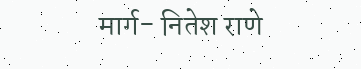मार्ग- नितेश राणे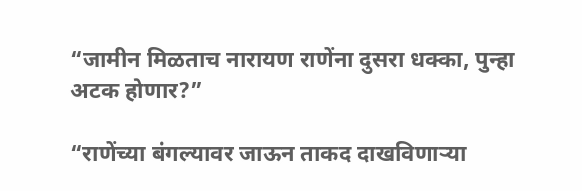“जामीन मिळताच नारायण राणेंना दुसरा धक्का, पुन्हा अटक होणार?”

“राणेंच्या बंगल्यावर जाऊन ताकद दाखविणाऱ्या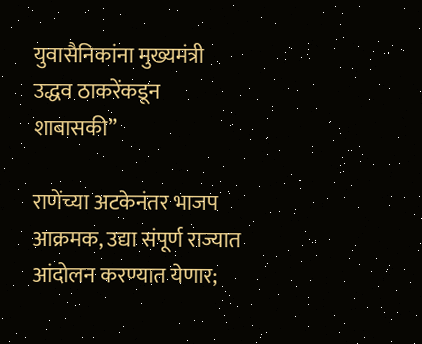युवासैनिकांना मुख्यमंत्री उद्धव ठाकरेंकडून शाबासकी”

राणेंच्या अटकेनंतर भाजप आक्रमक, उद्या संपूर्ण राज्यात आंदोलन करण्यात येणार;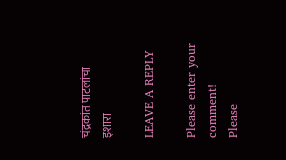चंद्रकांत पाटलांचा इशारा

LEAVE A REPLY

Please enter your comment!
Please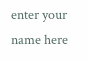enter your name here